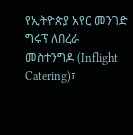የኢትዮጵያ አየር መንገድ ግሩፕ ለበረራ መስተንግዶ (Inflight Catering)፣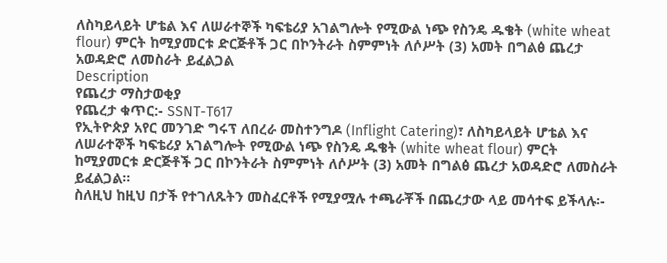ለስካይላይት ሆቴል እና ለሠራተኞች ካፍቴሪያ አገልግሎት የሚውል ነጭ የስንዴ ዱቄት (white wheat flour) ምርት ከሚያመርቱ ድርጅቶች ጋር በኮንትራት ስምምነት ለሶሥት (3) አመት በግልፅ ጨረታ አወዳድሮ ለመስራት ይፈልጋል
Description
የጨረታ ማስታወቂያ
የጨረታ ቁጥር:- SSNT-T617
የኢትዮጵያ አየር መንገድ ግሩፕ ለበረራ መስተንግዶ (Inflight Catering)፣ ለስካይላይት ሆቴል እና ለሠራተኞች ካፍቴሪያ አገልግሎት የሚውል ነጭ የስንዴ ዱቄት (white wheat flour) ምርት ከሚያመርቱ ድርጅቶች ጋር በኮንትራት ስምምነት ለሶሥት (3) አመት በግልፅ ጨረታ አወዳድሮ ለመስራት ይፈልጋል።
ስለዚህ ከዚህ በታች የተገለጹትን መስፈርቶች የሚያሟሉ ተጫራቾች በጨረታው ላይ መሳተፍ ይችላሉ፡-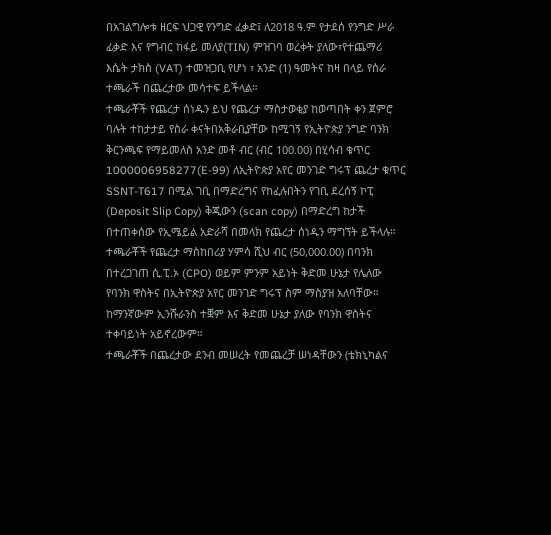በአገልግሎቱ ዘርፍ ህጋዊ የንግድ ፈቃድ፤ ለ2018 ዓ.ም የታደሰ የንግድ ሥራ ፊቃድ እና የግብር ከፋይ መለያ(TIN) ምዝገባ ወረቀት ያለው፣የተጨማሪ እሴት ታክስ (VAT) ተመዝጋቢ የሆነ ፣ አንድ (1) ዓመትና ከዛ በላይ የሰራ ተጫራች በጨረታው መሳተፍ ይችላል።
ተጫራቾች የጨረታ ሰነዱን ይህ የጨረታ ማስታወቂያ ከወጣበት ቀን ጀምሮ ባሉት ተከታታይ የስራ ቀናትበአቅራቢያቸው ከሚገኝ የኢትዮጵያ ንግድ ባንክ ቅርንጫፍ የማይመለስ አንድ መቶ ብር (ብር 100.00) በሂሳብ ቁጥር 1000006958277(E-99) ለኢትዮጵያ አየር መንገድ ግሩፕ ጨረታ ቁጥር SSNT-T617 በሚል ገቢ በማድረግና የከፈሉበትን የገቢ ደረሰኝ ኮፒ (Deposit Slip Copy) ቅጂውን (scan copy) በማድረግ ከታች በተጠቀሰው የኢሜይል አድራሻ በመላክ የጨረታ ሰነዱን ማግኘት ይችላሉ።
ተጫራቾች የጨረታ ማስከበሪያ ሃምሳ ሺህ ብር (50,000.00) በባንክ በተረጋገጠ ሲ.ፒ.ኦ (CPO) ወይም ምንም አይነት ቅድመ ሁኔታ የሌለው የባንክ ዋስትና በኢትዮጵያ አየር መንገድ ግሩፕ ስም ማስያዝ አለባቸው። ከማንኛውም ኢንሹራንስ ተቛም እና ቅድመ ሁኔታ ያለው የባንክ ዋስትና ተቀባይነት አይኖረውም።
ተጫራቾች በጨረታው ደንብ መሠረት የመጨረቻ ሠነዳቸውን (ቴክኒካልና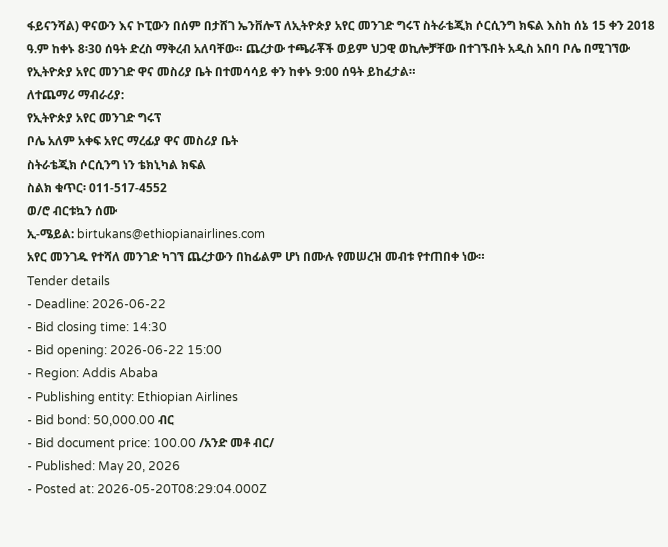ፋይናንሻል) ዋናውን እና ኮፒውን በሰም በታሸገ ኤንቨሎፕ ለኢትዮጵያ አየር መንገድ ግሩፕ ስትራቴጂክ ሶርሲንግ ክፍል እስከ ሰኔ 15 ቀን 2018 ዓ.ም ከቀኑ 8፡30 ሰዓት ድረስ ማቅረብ አለባቸው። ጨረታው ተጫራቾች ወይም ህጋዊ ወኪሎቻቸው በተገኙበት አዲስ አበባ ቦሌ በሚገኘው የኢትዮጵያ አየር መንገድ ዋና መስሪያ ቤት በተመሳሳይ ቀን ከቀኑ 9:00 ሰዓት ይከፈታል።
ለተጨማሪ ማብራሪያ:
የኢትዮጵያ አየር መንገድ ግሩፕ
ቦሌ አለም አቀፍ አየር ማረፊያ ዋና መስሪያ ቤት
ስትራቴጂክ ሶርሲንግ ነን ቴክኒካል ክፍል
ስልክ ቁጥር፡ 011-517-4552
ወ/ሮ ብርቱኳን ሰሙ
ኢ-ሜይል: birtukans@ethiopianairlines.com
አየር መንገዱ የተሻለ መንገድ ካገኘ ጨረታውን በከፊልም ሆነ በሙሉ የመሠረዝ መብቱ የተጠበቀ ነው።
Tender details
- Deadline: 2026-06-22
- Bid closing time: 14:30
- Bid opening: 2026-06-22 15:00
- Region: Addis Ababa
- Publishing entity: Ethiopian Airlines
- Bid bond: 50,000.00 ብር
- Bid document price: 100.00 /አንድ መቶ ብር/
- Published: May 20, 2026
- Posted at: 2026-05-20T08:29:04.000Z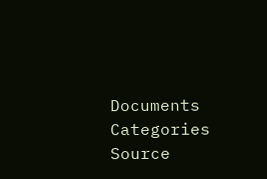Documents
Categories
Source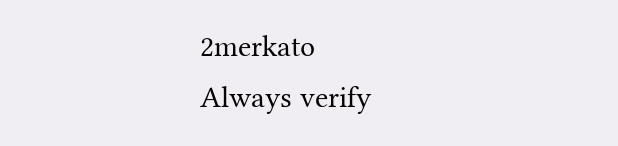2merkato
Always verify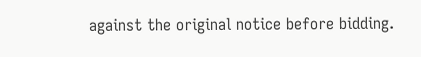against the original notice before bidding.